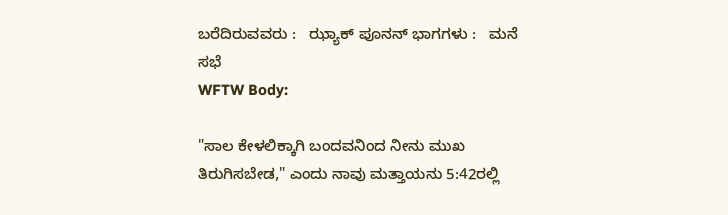ಬರೆದಿರುವವರು :   ಝ್ಯಾಕ್ ಪೂನನ್ ಭಾಗಗಳು :   ಮನೆ ಸಭೆ
WFTW Body:

"ಸಾಲ ಕೇಳಲಿಕ್ಕಾಗಿ ಬಂದವನಿಂದ ನೀನು ಮುಖ ತಿರುಗಿಸಬೇಡ," ಎಂದು ನಾವು ಮತ್ತಾಯನು 5:42ರಲ್ಲಿ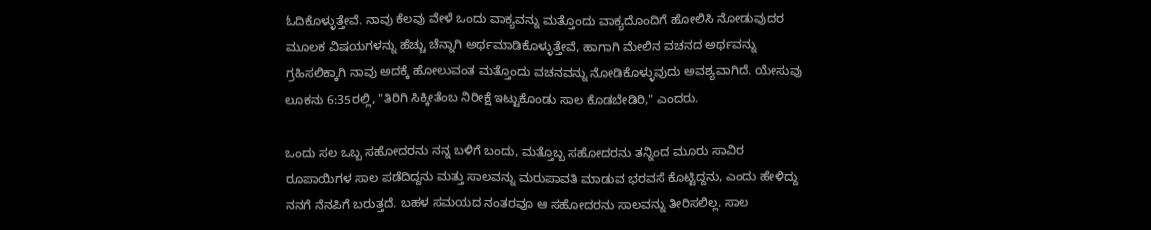ಓದಿಕೊಳ್ಳುತ್ತೇವೆ. ನಾವು ಕೆಲವು ವೇಳೆ ಒಂದು ವಾಕ್ಯವನ್ನು ಮತ್ತೊಂದು ವಾಕ್ಯದೊಂದಿಗೆ ಹೋಲಿಸಿ ನೋಡುವುದರ ಮೂಲಕ ವಿಷಯಗಳನ್ನು ಹೆಚ್ಚು ಚೆನ್ನಾಗಿ ಅರ್ಥಮಾಡಿಕೊಳ್ಳುತ್ತೇವೆ, ಹಾಗಾಗಿ ಮೇಲಿನ ವಚನದ ಅರ್ಥವನ್ನು ಗ್ರಹಿಸಲಿಕ್ಕಾಗಿ ನಾವು ಅದಕ್ಕೆ ಹೋಲುವಂತ ಮತ್ತೊಂದು ವಚನವನ್ನು ನೋಡಿಕೊಳ್ಳುವುದು ಅವಶ್ಯವಾಗಿದೆ. ಯೇಸುವು ಲೂಕನು 6:35ರಲ್ಲಿ, "ತಿರಿಗಿ ಸಿಕ್ಕೀತೆಂಬ ನಿರೀಕ್ಷೆ ಇಟ್ಟುಕೊಂಡು ಸಾಲ ಕೊಡಬೇಡಿರಿ," ಎಂದರು.

ಒಂದು ಸಲ ಒಬ್ಬ ಸಹೋದರನು ನನ್ನ ಬಳಿಗೆ ಬಂದು, ಮತ್ತೊಬ್ಬ ಸಹೋದರನು ತನ್ನಿಂದ ಮೂರು ಸಾವಿರ ರೂಪಾಯಿಗಳ ಸಾಲ ಪಡೆದಿದ್ದನು ಮತ್ತು ಸಾಲವನ್ನು ಮರುಪಾವತಿ ಮಾಡುವ ಭರವಸೆ ಕೊಟ್ಟಿದ್ದನು, ಎಂದು ಹೇಳಿದ್ದು ನನಗೆ ನೆನಪಿಗೆ ಬರುತ್ತದೆ. ಬಹಳ ಸಮಯದ ನಂತರವೂ ಆ ಸಹೋದರನು ಸಾಲವನ್ನು ತೀರಿಸಲಿಲ್ಲ. ಸಾಲ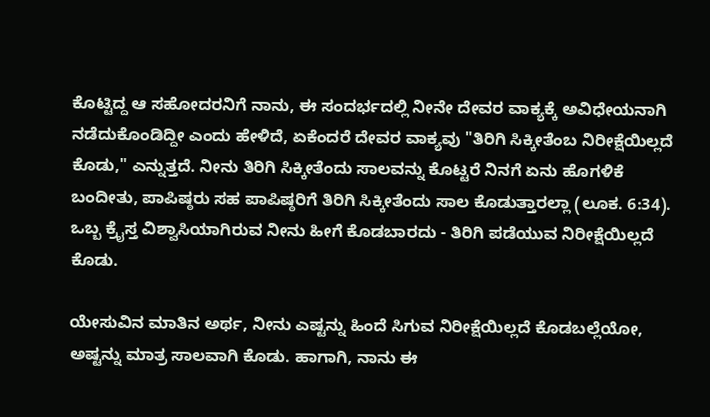ಕೊಟ್ಟಿದ್ದ ಆ ಸಹೋದರನಿಗೆ ನಾನು, ಈ ಸಂದರ್ಭದಲ್ಲಿ ನೀನೇ ದೇವರ ವಾಕ್ಯಕ್ಕೆ ಅವಿಧೇಯನಾಗಿ ನಡೆದುಕೊಂಡಿದ್ದೀ ಎಂದು ಹೇಳಿದೆ, ಏಕೆಂದರೆ ದೇವರ ವಾಕ್ಯವು "ತಿರಿಗಿ ಸಿಕ್ಕೀತೆಂಬ ನಿರೀಕ್ಷೆಯಿಲ್ಲದೆ ಕೊಡು," ಎನ್ನುತ್ತದೆ. ನೀನು ತಿರಿಗಿ ಸಿಕ್ಕೀತೆಂದು ಸಾಲವನ್ನು ಕೊಟ್ಟರೆ ನಿನಗೆ ಏನು ಹೊಗಳಿಕೆ ಬಂದೀತು, ಪಾಪಿಷ್ಠರು ಸಹ ಪಾಪಿಷ್ಠರಿಗೆ ತಿರಿಗಿ ಸಿಕ್ಕೀತೆಂದು ಸಾಲ ಕೊಡುತ್ತಾರಲ್ಲಾ (ಲೂಕ. 6:34). ಒಬ್ಬ ಕ್ರೈಸ್ತ ವಿಶ್ವಾಸಿಯಾಗಿರುವ ನೀನು ಹೀಗೆ ಕೊಡಬಾರದು - ತಿರಿಗಿ ಪಡೆಯುವ ನಿರೀಕ್ಷೆಯಿಲ್ಲದೆ ಕೊಡು.

ಯೇಸುವಿನ ಮಾತಿನ ಅರ್ಥ, ನೀನು ಎಷ್ಟನ್ನು ಹಿಂದೆ ಸಿಗುವ ನಿರೀಕ್ಷೆಯಿಲ್ಲದೆ ಕೊಡಬಲ್ಲೆಯೋ, ಅಷ್ಟನ್ನು ಮಾತ್ರ ಸಾಲವಾಗಿ ಕೊಡು. ಹಾಗಾಗಿ, ನಾನು ಈ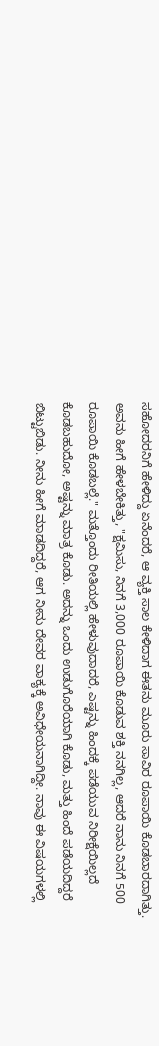ಸಹೋದರನಿಗೆ ಹೇಳಿದ್ದು ಏನೆಂದರೆ, ಆ ವ್ಯಕ್ತಿ ಸಾಲ ಕೇಳಿದಾಗ ಈತನು ಮೂರು ಸಾವಿರ ರೂಪಾಯಿ ಕೊಡಬಾರದಾಗಿತ್ತು. ಅವನು ಹೀಗೆ ಹೇಳಬೇಕಿತ್ತು, "ಕ್ಷಮಿಸು, ನಿನಗೆ 3,000 ರೂಪಾಯಿ ಕೊಡುವ ಶಕ್ತಿ ನನಗಿಲ್ಲ, ಆದರೆ ನಾನು ನಿನಗೆ 500 ರೂಪಾಯಿ ಕೊಡಬಲ್ಲೆ." ಮತ್ತೊಂದು ರೀತಿಯಲ್ಲಿ ಹೇಳುವುದಾದರೆ, ಎಷ್ಟನ್ನು ಹಿಂದಕ್ಕೆ ಪಡೆಯುವ ನಿರೀಕ್ಷೆಯಿಲ್ಲದೆ ಕೊಡಬಹುದೋ, ಅಷ್ಟನ್ನು ಮಾತ್ರ ಕೊಡು. ಅದನ್ನು ಒಂದು ಉಡುಗೊರೆಯಾಗಿ ಕೊಡು, ಮತ್ತು ಹಿಂದೆ ಪಡೆಯದಿದ್ದರೆ ಬಿಟ್ಟುಬಿಡು. ನೀನು ಹೀಗೆ ಮಾಡದಿದ್ದರೆ, ಆಗ ನೀನು ದೇವರ ವಾಕ್ಯಕ್ಕೆ ಅವಿಧೇಯನಾಗಿದ್ದೀ. ನಾವು ಈ ವಿಷಯಗಳಲ್ಲಿ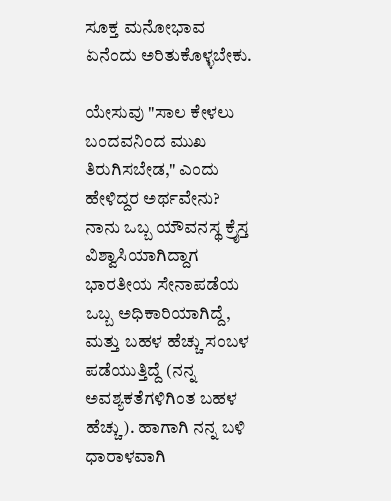ಸೂಕ್ತ ಮನೋಭಾವ ಏನೆಂದು ಅರಿತುಕೊಳ್ಳಬೇಕು.

ಯೇಸುವು "ಸಾಲ ಕೇಳಲು ಬಂದವನಿಂದ ಮುಖ ತಿರುಗಿಸಬೇಡ," ಎಂದು ಹೇಳಿದ್ದರ ಅರ್ಥವೇನು? ನಾನು ಒಬ್ಬ ಯೌವನಸ್ಥ ಕ್ರೈಸ್ತ ವಿಶ್ವಾಸಿಯಾಗಿದ್ದಾಗ ಭಾರತೀಯ ಸೇನಾಪಡೆಯ ಒಬ್ಬ ಅಧಿಕಾರಿಯಾಗಿದ್ದೆ, ಮತ್ತು ಬಹಳ ಹೆಚ್ಚು ಸಂಬಳ ಪಡೆಯುತ್ತಿದ್ದೆ (ನನ್ನ ಅವಶ್ಯಕತೆಗಳಿಗಿಂತ ಬಹಳ ಹೆಚ್ಚು). ಹಾಗಾಗಿ ನನ್ನ ಬಳಿ ಧಾರಾಳವಾಗಿ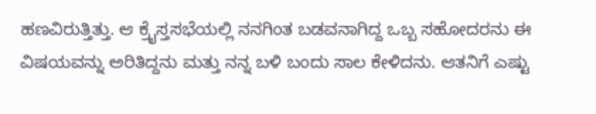ಹಣವಿರುತ್ತಿತ್ತು. ಆ ಕ್ರೈಸ್ತಸಭೆಯಲ್ಲಿ ನನಗಿಂತ ಬಡವನಾಗಿದ್ದ ಒಬ್ಬ ಸಹೋದರನು ಈ ವಿಷಯವನ್ನು ಅರಿತಿದ್ದನು ಮತ್ತು ನನ್ನ ಬಳಿ ಬಂದು ಸಾಲ ಕೇಳಿದನು. ಆತನಿಗೆ ಎಷ್ಟು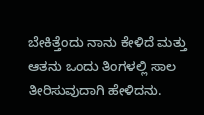ಬೇಕಿತ್ತೆಂದು ನಾನು ಕೇಳಿದೆ ಮತ್ತು ಆತನು ಒಂದು ತಿಂಗಳಲ್ಲಿ ಸಾಲ ತೀರಿಸುವುದಾಗಿ ಹೇಳಿದನು.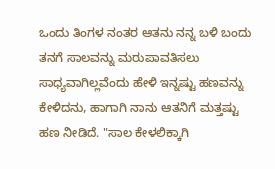ಒಂದು ತಿಂಗಳ ನಂತರ ಆತನು ನನ್ನ ಬಳಿ ಬಂದು ತನಗೆ ಸಾಲವನ್ನು ಮರುಪಾವತಿಸಲು ಸಾಧ್ಯವಾಗಿಲ್ಲವೆಂದು ಹೇಳಿ ಇನ್ನಷ್ಟು ಹಣವನ್ನು ಕೇಳಿದನು, ಹಾಗಾಗಿ ನಾನು ಆತನಿಗೆ ಮತ್ತಷ್ಟು ಹಣ ನೀಡಿದೆ. "ಸಾಲ ಕೇಳಲಿಕ್ಕಾಗಿ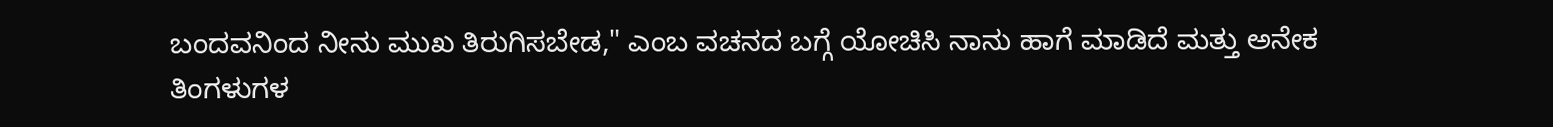ಬಂದವನಿಂದ ನೀನು ಮುಖ ತಿರುಗಿಸಬೇಡ," ಎಂಬ ವಚನದ ಬಗ್ಗೆ ಯೋಚಿಸಿ ನಾನು ಹಾಗೆ ಮಾಡಿದೆ ಮತ್ತು ಅನೇಕ ತಿಂಗಳುಗಳ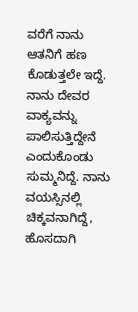ವರೆಗೆ ನಾನು ಆತನಿಗೆ ಹಣ ಕೊಡುತ್ತಲೇ ಇದ್ದೆ. ನಾನು ದೇವರ ವಾಕ್ಯವನ್ನು ಪಾಲಿಸುತ್ತಿದ್ದೇನೆ ಎಂದುಕೊಂಡು ಸುಮ್ಮನಿದ್ದೆ. ನಾನು ವಯಸ್ಸಿನಲ್ಲಿ ಚಿಕ್ಕವನಾಗಿದ್ದೆ, ಹೊಸದಾಗಿ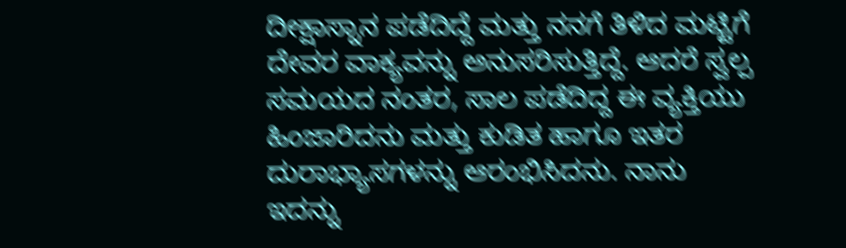ದೀಕ್ಷಾಸ್ನಾನ ಪಡೆದಿದ್ದೆ ಮತ್ತು ನನಗೆ ತಿಳಿದ ಮಟ್ಟಿಗೆ ದೇವರ ವಾಕ್ಯವನ್ನು ಅನುಸರಿಸುತ್ತಿದ್ದೆ. ಆದರೆ ಸ್ವಲ್ಪ ಸಮಯದ ನಂತರ, ಸಾಲ ಪಡೆದಿದ್ದ ಈ ವ್ಯಕ್ತಿಯು ಹಿಂಜಾರಿದನು ಮತ್ತು ಕುಡಿತ ಹಾಗೂ ಇತರ ದುರಾಭ್ಯಾಸಗಳನ್ನು ಆರಂಭಿಸಿದನು. ನಾನು ಇದನ್ನು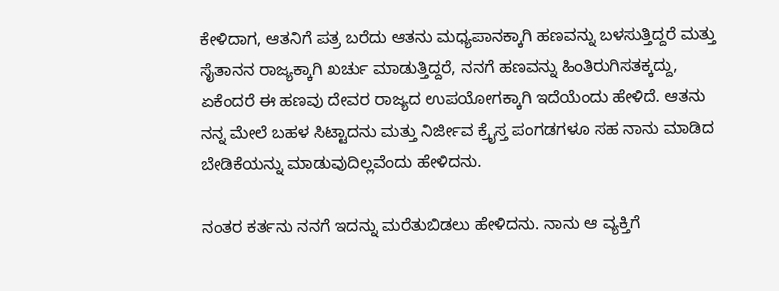ಕೇಳಿದಾಗ, ಆತನಿಗೆ ಪತ್ರ ಬರೆದು ಆತನು ಮಧ್ಯಪಾನಕ್ಕಾಗಿ ಹಣವನ್ನು ಬಳಸುತ್ತಿದ್ದರೆ ಮತ್ತು ಸೈತಾನನ ರಾಜ್ಯಕ್ಕಾಗಿ ಖರ್ಚು ಮಾಡುತ್ತಿದ್ದರೆ, ನನಗೆ ಹಣವನ್ನು ಹಿಂತಿರುಗಿಸತಕ್ಕದ್ದು, ಏಕೆಂದರೆ ಈ ಹಣವು ದೇವರ ರಾಜ್ಯದ ಉಪಯೋಗಕ್ಕಾಗಿ ಇದೆಯೆಂದು ಹೇಳಿದೆ. ಆತನು ನನ್ನ ಮೇಲೆ ಬಹಳ ಸಿಟ್ಟಾದನು ಮತ್ತು ನಿರ್ಜೀವ ಕ್ರೈಸ್ತ ಪಂಗಡಗಳೂ ಸಹ ನಾನು ಮಾಡಿದ ಬೇಡಿಕೆಯನ್ನು ಮಾಡುವುದಿಲ್ಲವೆಂದು ಹೇಳಿದನು.

ನಂತರ ಕರ್ತನು ನನಗೆ ಇದನ್ನು ಮರೆತುಬಿಡಲು ಹೇಳಿದನು. ನಾನು ಆ ವ್ಯಕ್ತಿಗೆ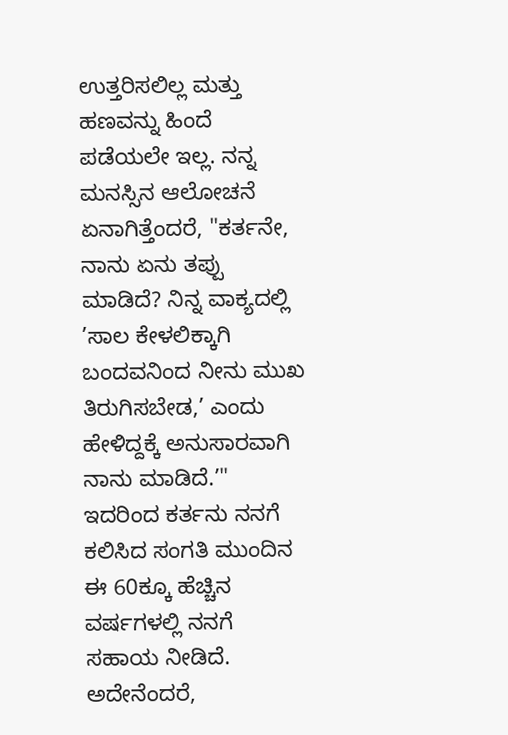ಉತ್ತರಿಸಲಿಲ್ಲ ಮತ್ತು ಹಣವನ್ನು ಹಿಂದೆ ಪಡೆಯಲೇ ಇಲ್ಲ. ನನ್ನ ಮನಸ್ಸಿನ ಆಲೋಚನೆ ಏನಾಗಿತ್ತೆಂದರೆ, "ಕರ್ತನೇ, ನಾನು ಏನು ತಪ್ಪು ಮಾಡಿದೆ? ನಿನ್ನ ವಾಕ್ಯದಲ್ಲಿ ’ಸಾಲ ಕೇಳಲಿಕ್ಕಾಗಿ ಬಂದವನಿಂದ ನೀನು ಮುಖ ತಿರುಗಿಸಬೇಡ,’ ಎಂದು ಹೇಳಿದ್ದಕ್ಕೆ ಅನುಸಾರವಾಗಿ ನಾನು ಮಾಡಿದೆ.’" ಇದರಿಂದ ಕರ್ತನು ನನಗೆ ಕಲಿಸಿದ ಸಂಗತಿ ಮುಂದಿನ ಈ 60ಕ್ಕೂ ಹೆಚ್ಚಿನ ವರ್ಷಗಳಲ್ಲಿ ನನಗೆ ಸಹಾಯ ನೀಡಿದೆ. ಅದೇನೆಂದರೆ,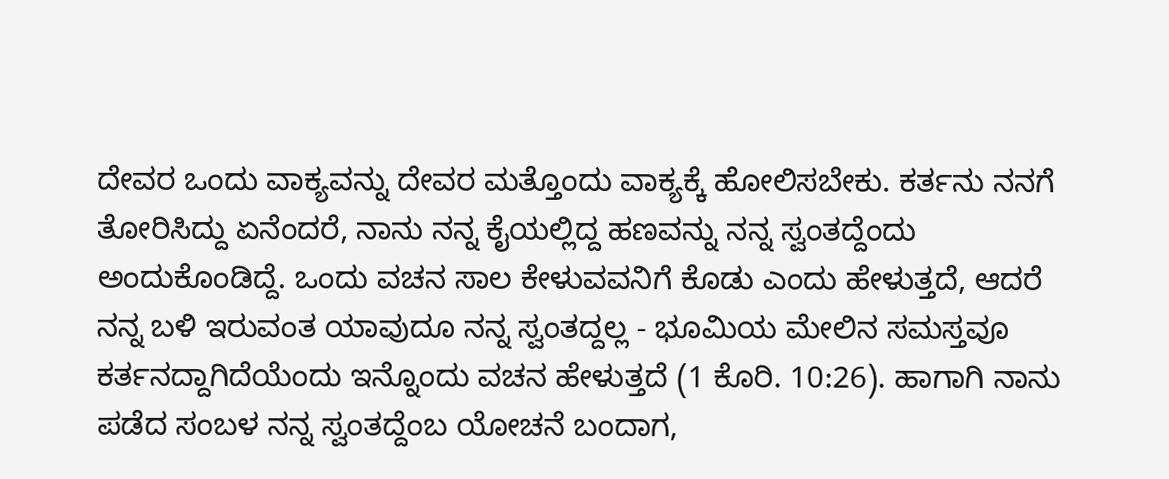ದೇವರ ಒಂದು ವಾಕ್ಯವನ್ನು ದೇವರ ಮತ್ತೊಂದು ವಾಕ್ಯಕ್ಕೆ ಹೋಲಿಸಬೇಕು. ಕರ್ತನು ನನಗೆ ತೋರಿಸಿದ್ದು ಏನೆಂದರೆ, ನಾನು ನನ್ನ ಕೈಯಲ್ಲಿದ್ದ ಹಣವನ್ನು ನನ್ನ ಸ್ವಂತದ್ದೆಂದು ಅಂದುಕೊಂಡಿದ್ದೆ. ಒಂದು ವಚನ ಸಾಲ ಕೇಳುವವನಿಗೆ ಕೊಡು ಎಂದು ಹೇಳುತ್ತದೆ, ಆದರೆ ನನ್ನ ಬಳಿ ಇರುವಂತ ಯಾವುದೂ ನನ್ನ ಸ್ವಂತದ್ದಲ್ಲ - ಭೂಮಿಯ ಮೇಲಿನ ಸಮಸ್ತವೂ ಕರ್ತನದ್ದಾಗಿದೆಯೆಂದು ಇನ್ನೊಂದು ವಚನ ಹೇಳುತ್ತದೆ (1 ಕೊರಿ. 10:26). ಹಾಗಾಗಿ ನಾನು ಪಡೆದ ಸಂಬಳ ನನ್ನ ಸ್ವಂತದ್ದೆಂಬ ಯೋಚನೆ ಬಂದಾಗ,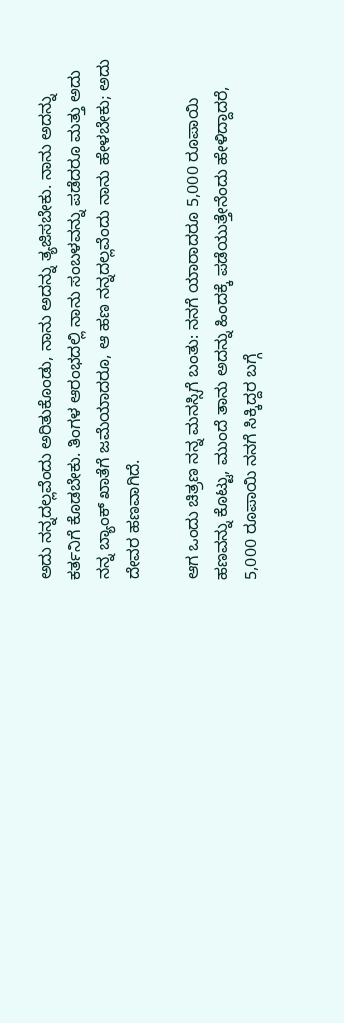ಅದು ನನ್ನದಲ್ಲವೆಂದು ಅರಿತುಕೊಂಡು, ನಾನು ಅದನ್ನು ತ್ಯಜಿಸಬೇಕು. ನಾನು ಅದನ್ನು ಕರ್ತನಿಗೆ ಕೊಡಬೇಕು. ತಿಂಗಳ ಆರಂಭದಲ್ಲಿ ನಾನು ಸಂಬಳವನ್ನು ಪಡೆದರೂ ಮತ್ತು ಅದು ನನ್ನ ಬ್ಯಾಂಕ್ ಖಾತೆಗೆ ಜಮೆಯಾದರೂ, ಆ ಹಣ ನನ್ನದಲ್ಲವೆಂದು ನಾನು ಹೇಳಬೇಕು; ಅದು ದೇವರ ಹಣವಾಗಿದೆ.

ಆಗ ಒಂದು ಚಿತ್ರಣ ನನ್ನ ಮನಸ್ಸಿಗೆ ಬಂತು: ನನಗೆ ಯಾರಾದರೂ 5,000 ರೂಪಾಯಿ ಹಣವನ್ನು ಕೊಟ್ಟು, ಮುಂದೆ ತಾನು ಅದನ್ನು ಹಿಂದಕ್ಕೆ ಪಡೆಯುತ್ತೇನೆಂದು ಹೇಳಿದ್ದಾದರೆ, 5,000 ರೂಪಾಯಿ ನನಗೆ ಸಿಕ್ಕಿದ್ದರ ಬಗ್ಗೆ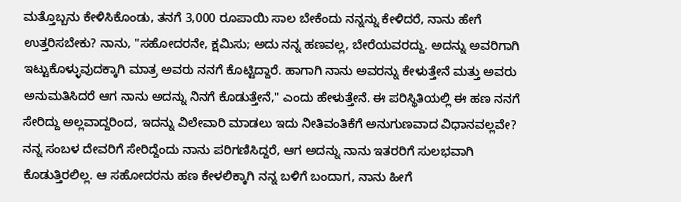ಮತ್ತೊಬ್ಬನು ಕೇಳಿಸಿಕೊಂಡು, ತನಗೆ 3,000 ರೂಪಾಯಿ ಸಾಲ ಬೇಕೆಂದು ನನ್ನನ್ನು ಕೇಳಿದರೆ, ನಾನು ಹೇಗೆ ಉತ್ತರಿಸಬೇಕು? ನಾನು, "ಸಹೋದರನೇ, ಕ್ಷಮಿಸು; ಅದು ನನ್ನ ಹಣವಲ್ಲ, ಬೇರೆಯವರದ್ದು. ಅದನ್ನು ಅವರಿಗಾಗಿ ಇಟ್ಟುಕೊಳ್ಳುವುದಕ್ಕಾಗಿ ಮಾತ್ರ ಅವರು ನನಗೆ ಕೊಟ್ಟಿದ್ದಾರೆ. ಹಾಗಾಗಿ ನಾನು ಅವರನ್ನು ಕೇಳುತ್ತೇನೆ ಮತ್ತು ಅವರು ಅನುಮತಿಸಿದರೆ ಆಗ ನಾನು ಅದನ್ನು ನಿನಗೆ ಕೊಡುತ್ತೇನೆ," ಎಂದು ಹೇಳುತ್ತೇನೆ. ಈ ಪರಿಸ್ಥಿತಿಯಲ್ಲಿ ಈ ಹಣ ನನಗೆ ಸೇರಿದ್ದು ಅಲ್ಲವಾದ್ದರಿಂದ, ಇದನ್ನು ವಿಲೇವಾರಿ ಮಾಡಲು ಇದು ನೀತಿವಂತಿಕೆಗೆ ಅನುಗುಣವಾದ ವಿಧಾನವಲ್ಲವೇ? ನನ್ನ ಸಂಬಳ ದೇವರಿಗೆ ಸೇರಿದ್ದೆಂದು ನಾನು ಪರಿಗಣಿಸಿದ್ದರೆ, ಆಗ ಅದನ್ನು ನಾನು ಇತರರಿಗೆ ಸುಲಭವಾಗಿ ಕೊಡುತ್ತಿರಲಿಲ್ಲ. ಆ ಸಹೋದರನು ಹಣ ಕೇಳಲಿಕ್ಕಾಗಿ ನನ್ನ ಬಳಿಗೆ ಬಂದಾಗ, ನಾನು ಹೀಗೆ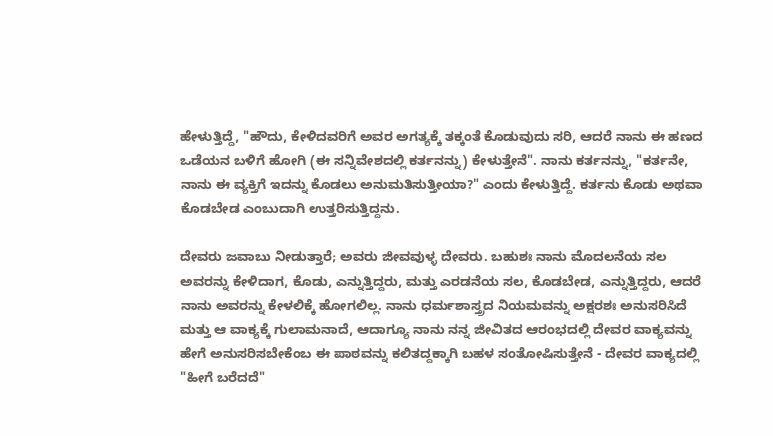ಹೇಳುತ್ತಿದ್ದೆ, "ಹೌದು, ಕೇಳಿದವರಿಗೆ ಅವರ ಅಗತ್ಯಕ್ಕೆ ತಕ್ಕಂತೆ ಕೊಡುವುದು ಸರಿ, ಆದರೆ ನಾನು ಈ ಹಣದ ಒಡೆಯನ ಬಳಿಗೆ ಹೋಗಿ (ಈ ಸನ್ನಿವೇಶದಲ್ಲಿ ಕರ್ತನನ್ನು) ಕೇಳುತ್ತೇನೆ". ನಾನು ಕರ್ತನನ್ನು, "ಕರ್ತನೇ, ನಾನು ಈ ವ್ಯಕ್ತಿಗೆ ಇದನ್ನು ಕೊಡಲು ಅನುಮತಿಸುತ್ತೀಯಾ?" ಎಂದು ಕೇಳುತ್ತಿದ್ದೆ. ಕರ್ತನು ಕೊಡು ಅಥವಾ ಕೊಡಬೇಡ ಎಂಬುದಾಗಿ ಉತ್ತರಿಸುತ್ತಿದ್ದನು.

ದೇವರು ಜವಾಬು ನೀಡುತ್ತಾರೆ; ಅವರು ಜೀವವುಳ್ಳ ದೇವರು. ಬಹುಶಃ ನಾನು ಮೊದಲನೆಯ ಸಲ ಅವರನ್ನು ಕೇಳಿದಾಗ, ಕೊಡು, ಎನ್ನುತ್ತಿದ್ದರು, ಮತ್ತು ಎರಡನೆಯ ಸಲ, ಕೊಡಬೇಡ, ಎನ್ನುತ್ತಿದ್ದರು, ಆದರೆ ನಾನು ಅವರನ್ನು ಕೇಳಲಿಕ್ಕೆ ಹೋಗಲಿಲ್ಲ. ನಾನು ಧರ್ಮಶಾಸ್ತ್ರದ ನಿಯಮವನ್ನು ಅಕ್ಷರಶಃ ಅನುಸರಿಸಿದೆ ಮತ್ತು ಆ ವಾಕ್ಯಕ್ಕೆ ಗುಲಾಮನಾದೆ, ಆದಾಗ್ಯೂ ನಾನು ನನ್ನ ಜೀವಿತದ ಆರಂಭದಲ್ಲಿ ದೇವರ ವಾಕ್ಯವನ್ನು ಹೇಗೆ ಅನುಸರಿಸಬೇಕೆಂಬ ಈ ಪಾಠವನ್ನು ಕಲಿತದ್ದಕ್ಕಾಗಿ ಬಹಳ ಸಂತೋಷಿಸುತ್ತೇನೆ - ದೇವರ ವಾಕ್ಯದಲ್ಲಿ "ಹೀಗೆ ಬರೆದದೆ"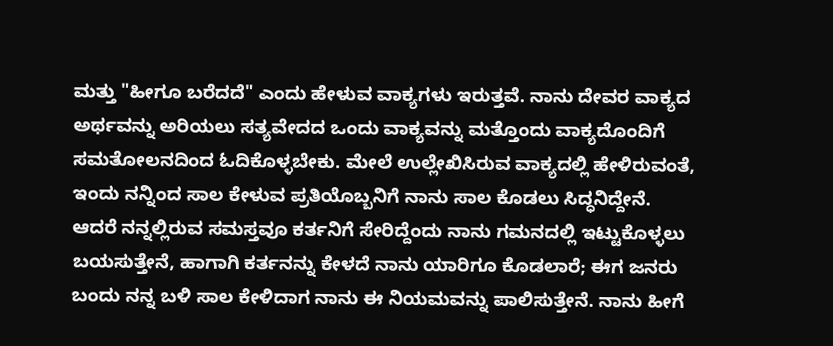ಮತ್ತು "ಹೀಗೂ ಬರೆದದೆ" ಎಂದು ಹೇಳುವ ವಾಕ್ಯಗಳು ಇರುತ್ತವೆ. ನಾನು ದೇವರ ವಾಕ್ಯದ ಅರ್ಥವನ್ನು ಅರಿಯಲು ಸತ್ಯವೇದದ ಒಂದು ವಾಕ್ಯವನ್ನು ಮತ್ತೊಂದು ವಾಕ್ಯದೊಂದಿಗೆ ಸಮತೋಲನದಿಂದ ಓದಿಕೊಳ್ಳಬೇಕು. ಮೇಲೆ ಉಲ್ಲೇಖಿಸಿರುವ ವಾಕ್ಯದಲ್ಲಿ ಹೇಳಿರುವಂತೆ, ಇಂದು ನನ್ನಿಂದ ಸಾಲ ಕೇಳುವ ಪ್ರತಿಯೊಬ್ಬನಿಗೆ ನಾನು ಸಾಲ ಕೊಡಲು ಸಿದ್ಧನಿದ್ದೇನೆ. ಆದರೆ ನನ್ನಲ್ಲಿರುವ ಸಮಸ್ತವೂ ಕರ್ತನಿಗೆ ಸೇರಿದ್ದೆಂದು ನಾನು ಗಮನದಲ್ಲಿ ಇಟ್ಟುಕೊಳ್ಳಲು ಬಯಸುತ್ತೇನೆ, ಹಾಗಾಗಿ ಕರ್ತನನ್ನು ಕೇಳದೆ ನಾನು ಯಾರಿಗೂ ಕೊಡಲಾರೆ; ಈಗ ಜನರು ಬಂದು ನನ್ನ ಬಳಿ ಸಾಲ ಕೇಳಿದಾಗ ನಾನು ಈ ನಿಯಮವನ್ನು ಪಾಲಿಸುತ್ತೇನೆ. ನಾನು ಹೀಗೆ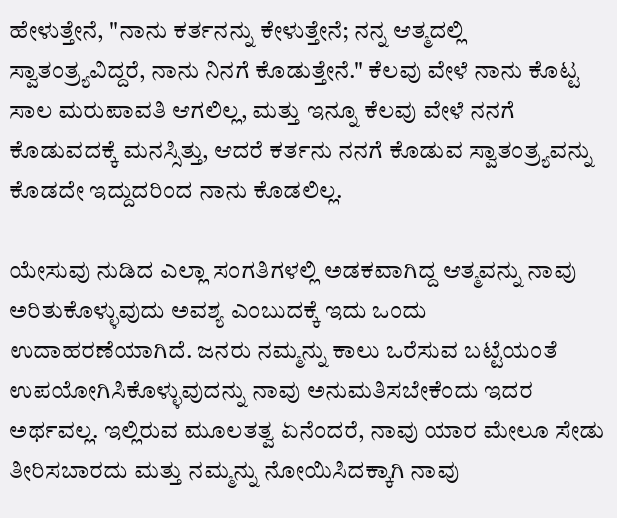ಹೇಳುತ್ತೇನೆ, "ನಾನು ಕರ್ತನನ್ನು ಕೇಳುತ್ತೇನೆ; ನನ್ನ ಆತ್ಮದಲ್ಲಿ ಸ್ವಾತಂತ್ರ್ಯವಿದ್ದರೆ, ನಾನು ನಿನಗೆ ಕೊಡುತ್ತೇನೆ." ಕೆಲವು ವೇಳೆ ನಾನು ಕೊಟ್ಟ ಸಾಲ ಮರುಪಾವತಿ ಆಗಲಿಲ್ಲ, ಮತ್ತು ಇನ್ನೂ ಕೆಲವು ವೇಳೆ ನನಗೆ ಕೊಡುವದಕ್ಕೆ ಮನಸ್ಸಿತ್ತು, ಆದರೆ ಕರ್ತನು ನನಗೆ ಕೊಡುವ ಸ್ವಾತಂತ್ರ್ಯವನ್ನು ಕೊಡದೇ ಇದ್ದುದರಿಂದ ನಾನು ಕೊಡಲಿಲ್ಲ.

ಯೇಸುವು ನುಡಿದ ಎಲ್ಲಾ ಸಂಗತಿಗಳಲ್ಲಿ ಅಡಕವಾಗಿದ್ದ ಆತ್ಮವನ್ನು ನಾವು ಅರಿತುಕೊಳ್ಳುವುದು ಅವಶ್ಯ ಎಂಬುದಕ್ಕೆ ಇದು ಒಂದು ಉದಾಹರಣೆಯಾಗಿದೆ. ಜನರು ನಮ್ಮನ್ನು ಕಾಲು ಒರೆಸುವ ಬಟ್ಟೆಯಂತೆ ಉಪಯೋಗಿಸಿಕೊಳ್ಳುವುದನ್ನು ನಾವು ಅನುಮತಿಸಬೇಕೆಂದು ಇದರ ಅರ್ಥವಲ್ಲ. ಇಲ್ಲಿರುವ ಮೂಲತತ್ವ ಏನೆಂದರೆ, ನಾವು ಯಾರ ಮೇಲೂ ಸೇಡು ತೀರಿಸಬಾರದು ಮತ್ತು ನಮ್ಮನ್ನು ನೋಯಿಸಿದಕ್ಕಾಗಿ ನಾವು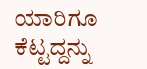ಯಾರಿಗೂ ಕೆಟ್ಟದ್ದನ್ನು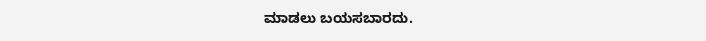ಮಾಡಲು ಬಯಸಬಾರದು.